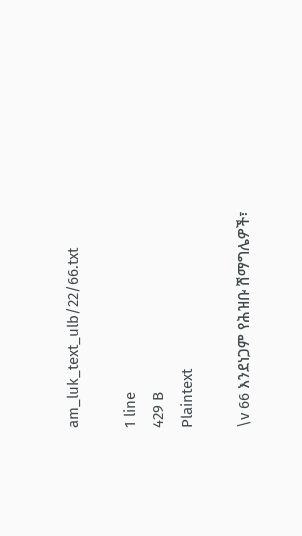am_luk_text_ulb/22/66.txt

1 line
429 B
Plaintext

\v 66 እንደነጋም የሕዝቡ ሽማግሌዎች፣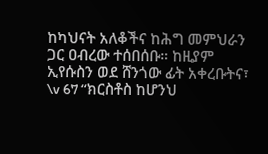ከካህናት አለቆችና ከሕግ መምህራን ጋር ዐብረው ተሰበሰቡ። ከዚያም ኢየሱስን ወደ ሸንጎው ፊት አቀረቡትና፣ \v 67 “ክርስቶስ ከሆንህ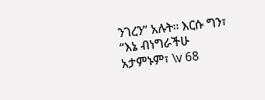ንገረን” አሉት። እርሱ ግን፣ “እኔ ብነግራችሁ አታምኑም፣ \v 68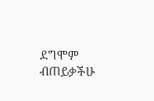ደግሞም ብጠይቃችሁ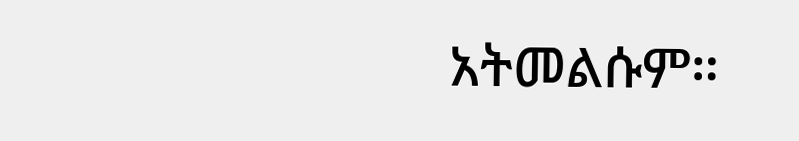አትመልሱም።